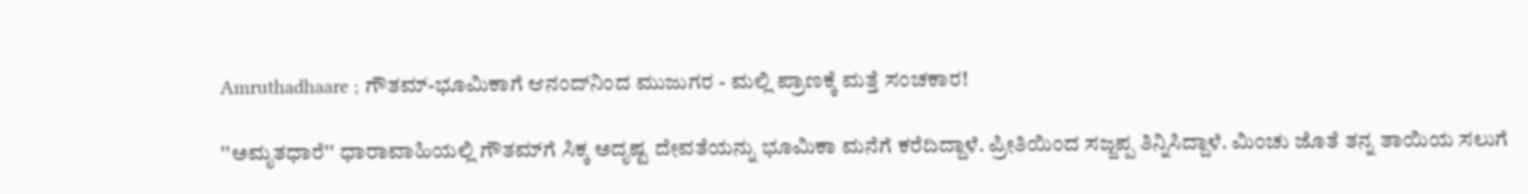Amruthadhaare ; ಗೌತಮ್-ಭೂಮಿಕಾಗೆ ಆನಂದ್‌ನಿಂದ ಮುಜುಗರ - ಮಲ್ಲಿ ಪ್ರಾಣಕ್ಕೆ ಮತ್ತೆ ಸಂಚಕಾರ!

''ಅಮೃತಧಾರೆ'' ಧಾರಾವಾಹಿಯಲ್ಲಿ ಗೌತಮ್‌ಗೆ ಸಿಕ್ಕ ಅದೃಷ್ಟ ದೇವತೆಯನ್ನು ಭೂಮಿಕಾ ಮನೆಗೆ ಕರೆದಿದ್ದಾಳೆ. ಪ್ರೀತಿಯಿಂದ ಸಜ್ಜಪ್ಪ ತಿನ್ನಿಸಿದ್ದಾಳೆ. ಮಿಂಚು ಜೊತೆ ತನ್ನ ತಾಯಿಯ ಸಲುಗೆ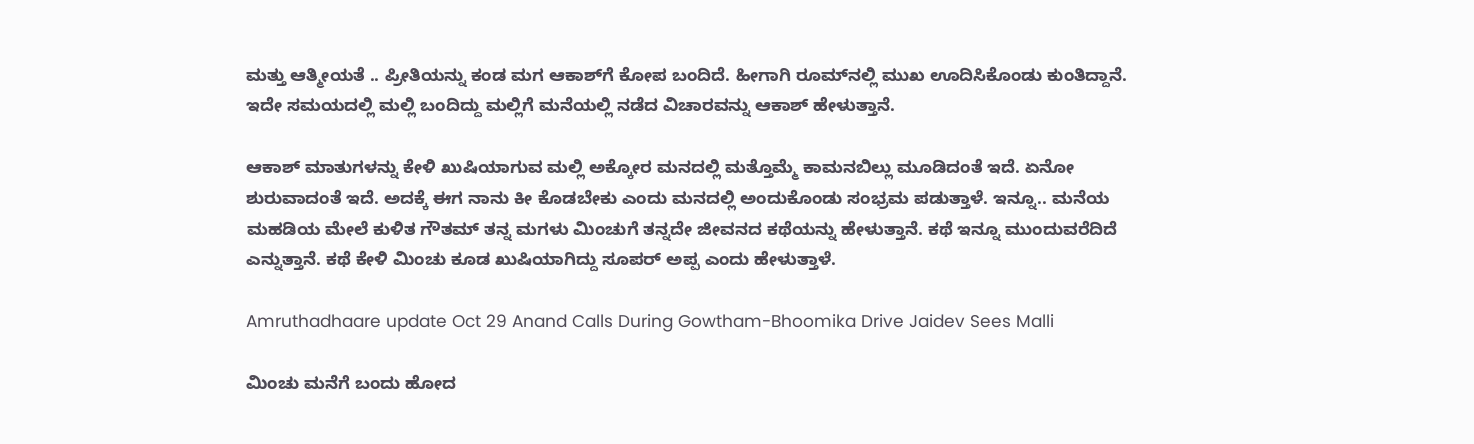ಮತ್ತು ಆತ್ಮೀಯತೆ .. ಪ್ರೀತಿಯನ್ನು ಕಂಡ ಮಗ ಆಕಾಶ್‌ಗೆ ಕೋಪ ಬಂದಿದೆ. ಹೀಗಾಗಿ ರೂಮ್‌ನಲ್ಲಿ ಮುಖ ಊದಿಸಿಕೊಂಡು ಕುಂತಿದ್ದಾನೆ. ಇದೇ ಸಮಯದಲ್ಲಿ ಮಲ್ಲಿ ಬಂದಿದ್ದು ಮಲ್ಲಿಗೆ ಮನೆಯಲ್ಲಿ ನಡೆದ ವಿಚಾರವನ್ನು ಆಕಾಶ್ ಹೇಳುತ್ತಾನೆ.

ಆಕಾಶ್ ಮಾತುಗಳನ್ನು ಕೇಳಿ ಖುಷಿಯಾಗುವ ಮಲ್ಲಿ ಅಕ್ಕೋರ ಮನದಲ್ಲಿ ಮತ್ತೊಮ್ಮೆ ಕಾಮನಬಿಲ್ಲು ಮೂಡಿದಂತೆ ಇದೆ. ಏನೋ ಶುರುವಾದಂತೆ ಇದೆ. ಅದಕ್ಕೆ ಈಗ ನಾನು ಕೀ ಕೊಡಬೇಕು ಎಂದು ಮನದಲ್ಲಿ ಅಂದುಕೊಂಡು ಸಂಭ್ರಮ ಪಡುತ್ತಾಳೆ. ಇನ್ನೂ.. ಮನೆಯ ಮಹಡಿಯ ಮೇಲೆ ಕುಳಿತ ಗೌತಮ್ ತನ್ನ ಮಗಳು ಮಿಂಚುಗೆ ತನ್ನದೇ ಜೀವನದ ಕಥೆಯನ್ನು ಹೇಳುತ್ತಾನೆ. ಕಥೆ ಇನ್ನೂ ಮುಂದುವರೆದಿದೆ ಎನ್ನುತ್ತಾನೆ. ಕಥೆ ಕೇಳಿ ಮಿಂಚು ಕೂಡ ಖುಷಿಯಾಗಿದ್ದು ಸೂಪರ್ ಅಪ್ಪ ಎಂದು ಹೇಳುತ್ತಾಳೆ.

Amruthadhaare update Oct 29 Anand Calls During Gowtham-Bhoomika Drive Jaidev Sees Malli

ಮಿಂಚು ಮನೆಗೆ ಬಂದು ಹೋದ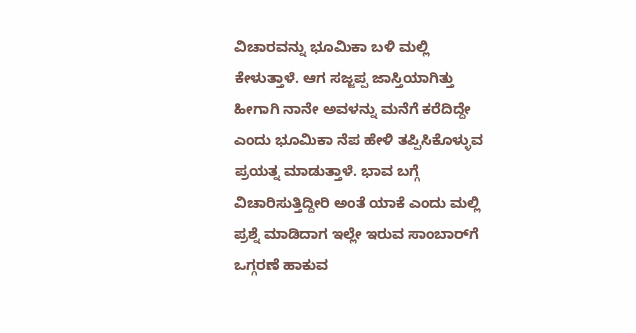ವಿಚಾರವನ್ನು ಭೂಮಿಕಾ ಬಳಿ ಮಲ್ಲಿ ಕೇಳುತ್ತಾಳೆ. ಆಗ ಸಜ್ಜಪ್ಪ ಜಾಸ್ತಿಯಾಗಿತ್ತು ಹೀಗಾಗಿ ನಾನೇ ಅವಳನ್ನು ಮನೆಗೆ ಕರೆದಿದ್ದೇ ಎಂದು ಭೂಮಿಕಾ ನೆಪ ಹೇಳಿ ತಪ್ಪಿಸಿಕೊಳ್ಳುವ ಪ್ರಯತ್ನ ಮಾಡುತ್ತಾಳೆ. ಭಾವ ಬಗ್ಗೆ ವಿಚಾರಿಸುತ್ತಿದ್ದೀರಿ ಅಂತೆ ಯಾಕೆ ಎಂದು ಮಲ್ಲಿ ಪ್ರಶ್ನೆ ಮಾಡಿದಾಗ ಇಲ್ಲೇ ಇರುವ ಸಾಂಬಾರ್‌ಗೆ ಒಗ್ಗರಣೆ ಹಾಕುವ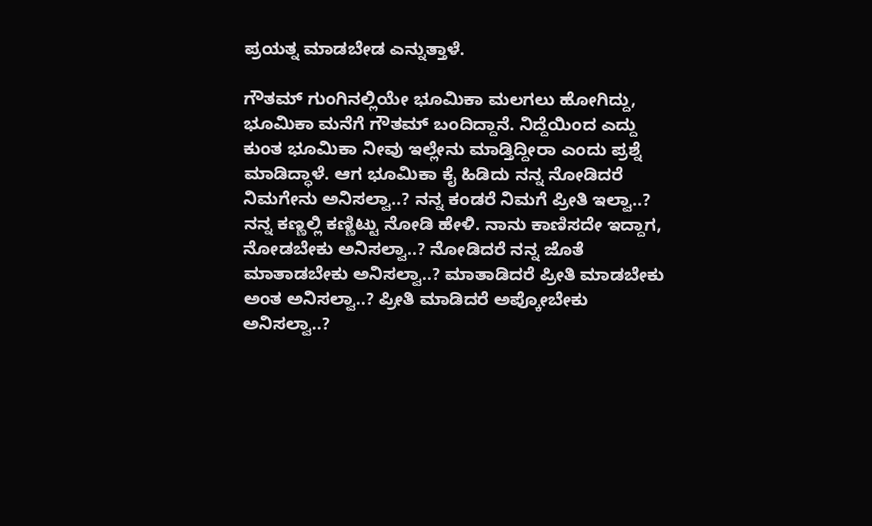ಪ್ರಯತ್ನ ಮಾಡಬೇಡ ಎನ್ನುತ್ತಾಳೆ.

ಗೌತಮ್ ಗುಂಗಿನಲ್ಲಿಯೇ ಭೂಮಿಕಾ ಮಲಗಲು ಹೋಗಿದ್ದು, ಭೂಮಿಕಾ ಮನೆಗೆ ಗೌತಮ್ ಬಂದಿದ್ದಾನೆ. ನಿದ್ದೆಯಿಂದ ಎದ್ದು ಕುಂತ ಭೂಮಿಕಾ ನೀವು ಇಲ್ಲೇನು ಮಾಡ್ತಿದ್ದೀರಾ ಎಂದು ಪ್ರಶ್ನೆ ಮಾಡಿದ್ಧಾಳೆ. ಆಗ ಭೂಮಿಕಾ ಕೈ ಹಿಡಿದು ನನ್ನ ನೋಡಿದರೆ ನಿಮಗೇನು ಅನಿಸಲ್ವಾ..? ನನ್ನ ಕಂಡರೆ ನಿಮಗೆ ಪ್ರೀತಿ ಇಲ್ವಾ..? ನನ್ನ ಕಣ್ಣಲ್ಲಿ ಕಣ್ಣಿಟ್ಟು ನೋಡಿ ಹೇಳಿ. ನಾನು ಕಾಣಿಸದೇ ಇದ್ದಾಗ, ನೋಡಬೇಕು ಅನಿಸಲ್ವಾ..? ನೋಡಿದರೆ ನನ್ನ ಜೊತೆ ಮಾತಾಡಬೇಕು ಅನಿಸಲ್ವಾ..? ಮಾತಾಡಿದರೆ ಪ್ರೀತಿ ಮಾಡಬೇಕು ಅಂತ ಅನಿಸಲ್ವಾ..? ಪ್ರೀತಿ ಮಾಡಿದರೆ ಅಪ್ಕೋಬೇಕು ಅನಿಸಲ್ವಾ..?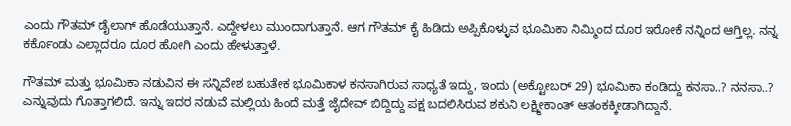ಎಂದು ಗೌತಮ್ ಡೈಲಾಗ್ ಹೊಡೆಯುತ್ತಾನೆ. ಎದ್ದೇಳಲು ಮುಂದಾಗುತ್ತಾನೆ. ಆಗ ಗೌತಮ್ ಕೈ ಹಿಡಿದು ಅಪ್ಪಿಕೊಳ್ಳುವ ಭೂಮಿಕಾ ನಿಮ್ಮಿಂದ ದೂರ ಇರೋಕೆ ನನ್ನಿಂದ ಆಗ್ತಿಲ್ಲ. ನನ್ನ ಕರ್ಕೊಂಡು ಎಲ್ಲಾದರೂ ದೂರ ಹೋಗಿ ಎಂದು ಹೇಳುತ್ತಾಳೆ.

ಗೌತಮ್ ಮತ್ತು ಭೂಮಿಕಾ ನಡುವಿನ ಈ ಸನ್ನಿವೇಶ ಬಹುತೇಕ ಭೂಮಿಕಾಳ ಕನಸಾಗಿರುವ ಸಾಧ್ಯತೆ ಇದ್ದು, ಇಂದು (ಅಕ್ಟೋಬರ್ 29) ಭೂಮಿಕಾ ಕಂಡಿದ್ದು ಕನಸಾ..? ನನಸಾ..? ಎನ್ನುವುದು ಗೊತ್ತಾಗಲಿದೆ. ಇನ್ನು ಇದರ ನಡುವೆ ಮಲ್ಲಿಯ ಹಿಂದೆ ಮತ್ತೆ ಜೈದೇವ್ ಬಿದ್ದಿದ್ದು ಪಕ್ಷ ಬದಲಿಸಿರುವ ಶಕುನಿ ಲಕ್ಷ್ಮೀಕಾಂತ್ ಆತಂಕಕ್ಕೀಡಾಗಿದ್ದಾನೆ.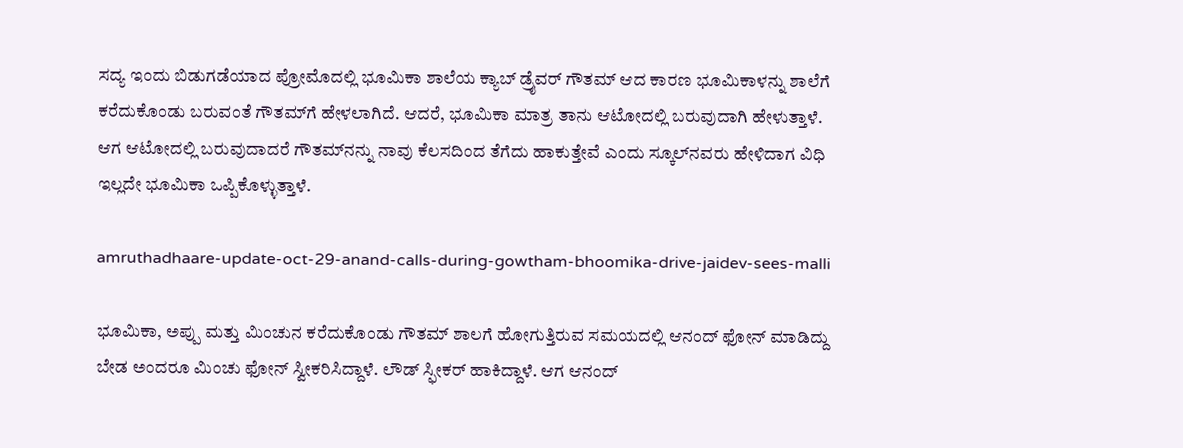ಸದ್ಯ ಇಂದು ಬಿಡುಗಡೆಯಾದ ಪ್ರೋಮೊದಲ್ಲಿ ಭೂಮಿಕಾ ಶಾಲೆಯ ಕ್ಯಾಬ್ ಡ್ರೈವರ್ ಗೌತಮ್ ಆದ ಕಾರಣ ಭೂಮಿಕಾಳನ್ನು ಶಾಲೆಗೆ ಕರೆದುಕೊಂಡು ಬರುವಂತೆ ಗೌತಮ್‌ಗೆ ಹೇಳಲಾಗಿದೆ. ಆದರೆ, ಭೂಮಿಕಾ ಮಾತ್ರ ತಾನು ಆಟೋದಲ್ಲಿ ಬರುವುದಾಗಿ ಹೇಳುತ್ತಾಳೆ. ಆಗ ಆಟೋದಲ್ಲಿ ಬರುವುದಾದರೆ ಗೌತಮ್‌ನನ್ನು ನಾವು ಕೆಲಸದಿಂದ ತೆಗೆದು ಹಾಕುತ್ತೇವೆ ಎಂದು ಸ್ಕೂಲ್‌ನವರು ಹೇಳಿದಾಗ ವಿಧಿ ಇಲ್ಲದೇ ಭೂಮಿಕಾ ಒಪ್ಪಿಕೊಳ್ಳುತ್ತಾಳೆ.

amruthadhaare-update-oct-29-anand-calls-during-gowtham-bhoomika-drive-jaidev-sees-malli

ಭೂಮಿಕಾ, ಅಪ್ಪು ಮತ್ತು ಮಿಂಚುನ ಕರೆದುಕೊಂಡು ಗೌತಮ್ ಶಾಲಗೆ ಹೋಗುತ್ತಿರುವ ಸಮಯದಲ್ಲಿ ಆನಂದ್ ಫೋನ್ ಮಾಡಿದ್ದು ಬೇಡ ಅಂದರೂ ಮಿಂಚು ಫೋನ್ ಸ್ವೀಕರಿಸಿದ್ದಾಳೆ. ಲೌಡ್ ಸ್ಫೀಕರ್ ಹಾಕಿದ್ದಾಳೆ. ಆಗ ಆನಂದ್‌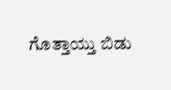ಗೊತ್ತಾಯ್ತು ಬಿಡು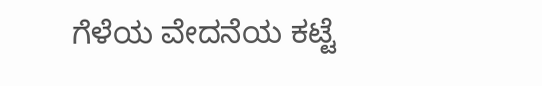ಗೆಳೆಯ ವೇದನೆಯ ಕಟ್ಟೆ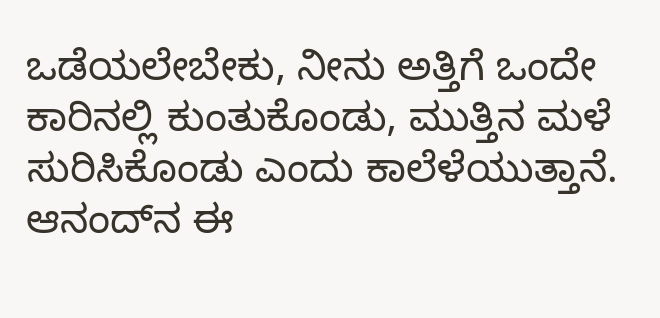ಒಡೆಯಲೇಬೇಕು, ನೀನು ಅತ್ತಿಗೆ ಒಂದೇ ಕಾರಿನಲ್ಲಿ ಕುಂತುಕೊಂಡು, ಮುತ್ತಿನ ಮಳೆ ಸುರಿಸಿಕೊಂಡು ಎಂದು ಕಾಲೆಳೆಯುತ್ತಾನೆ. ಆನಂದ್‌ನ ಈ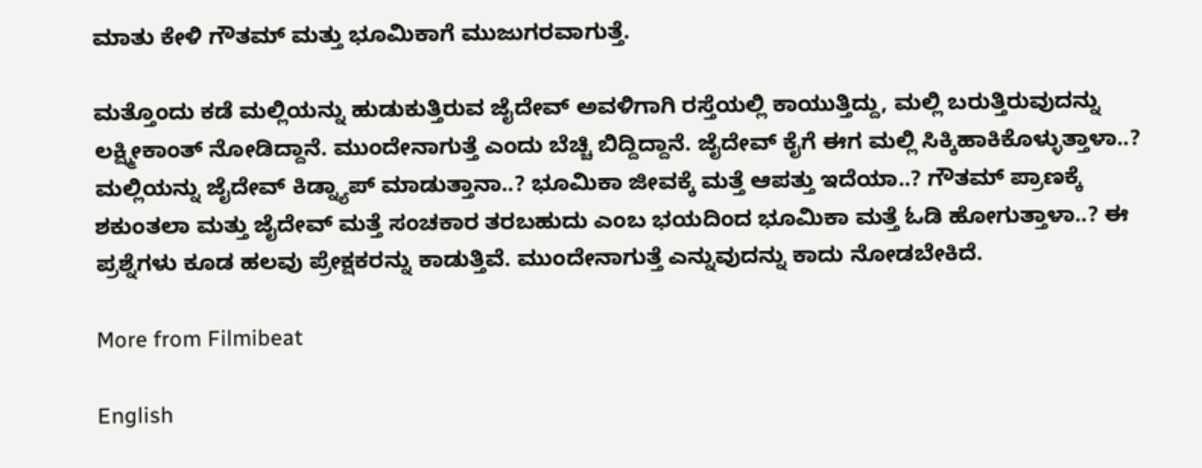ಮಾತು ಕೇಳಿ ಗೌತಮ್ ಮತ್ತು ಭೂಮಿಕಾಗೆ ಮುಜುಗರವಾಗುತ್ತೆ.

ಮತ್ತೊಂದು ಕಡೆ ಮಲ್ಲಿಯನ್ನು ಹುಡುಕುತ್ತಿರುವ ಜೈದೇವ್ ಅವಳಿಗಾಗಿ ರಸ್ತೆಯಲ್ಲಿ ಕಾಯುತ್ತಿದ್ದು, ಮಲ್ಲಿ ಬರುತ್ತಿರುವುದನ್ನು ಲಕ್ಷ್ಮೀಕಾಂತ್ ನೋಡಿದ್ದಾನೆ. ಮುಂದೇನಾಗುತ್ತೆ ಎಂದು ಬೆಚ್ಚಿ ಬಿದ್ದಿದ್ದಾನೆ. ಜೈದೇವ್ ಕೈಗೆ ಈಗ ಮಲ್ಲಿ ಸಿಕ್ಕಿಹಾಕಿಕೊಳ್ಳುತ್ತಾಳಾ..? ಮಲ್ಲಿಯನ್ನು ಜೈದೇವ್ ಕಿಡ್ನ್ಯಾಪ್ ಮಾಡುತ್ತಾನಾ..? ಭೂಮಿಕಾ ಜೀವಕ್ಕೆ ಮತ್ತೆ ಆಪತ್ತು ಇದೆಯಾ..? ಗೌತಮ್ ಪ್ರಾಣಕ್ಕೆ ಶಕುಂತಲಾ ಮತ್ತು ಜೈದೇವ್ ಮತ್ತೆ ಸಂಚಕಾರ ತರಬಹುದು ಎಂಬ ಭಯದಿಂದ ಭೂಮಿಕಾ ಮತ್ತೆ ಓಡಿ ಹೋಗುತ್ತಾಳಾ..? ಈ ಪ್ರಶ್ನೆಗಳು ಕೂಡ ಹಲವು ಪ್ರೇಕ್ಷಕರನ್ನು ಕಾಡುತ್ತಿವೆ. ಮುಂದೇನಾಗುತ್ತೆ ಎನ್ನುವುದನ್ನು ಕಾದು ನೋಡಬೇಕಿದೆ.

More from Filmibeat

English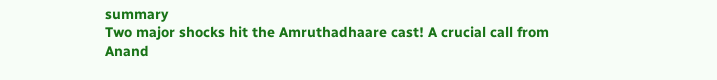summary
Two major shocks hit the Amruthadhaare cast! A crucial call from Anand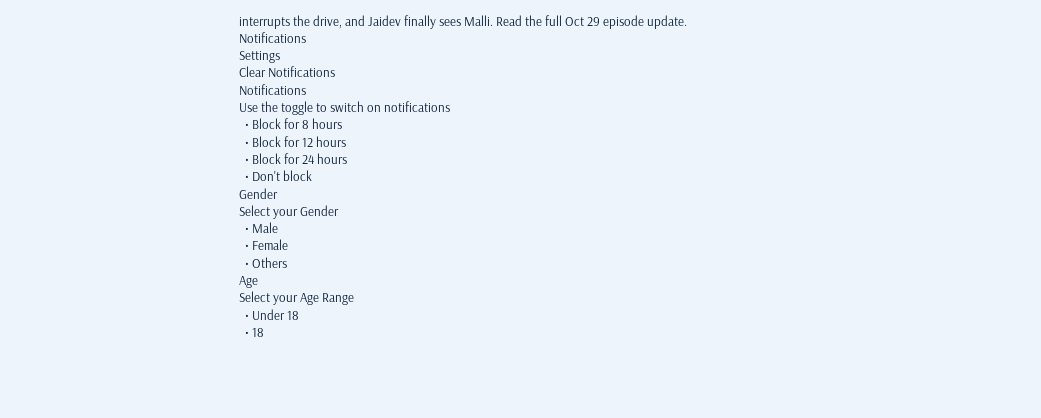interrupts the drive, and Jaidev finally sees Malli. Read the full Oct 29 episode update.
Notifications
Settings
Clear Notifications
Notifications
Use the toggle to switch on notifications
  • Block for 8 hours
  • Block for 12 hours
  • Block for 24 hours
  • Don't block
Gender
Select your Gender
  • Male
  • Female
  • Others
Age
Select your Age Range
  • Under 18
  • 18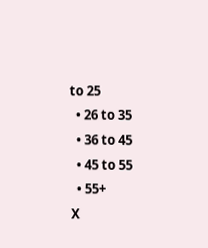to 25
  • 26 to 35
  • 36 to 45
  • 45 to 55
  • 55+
X